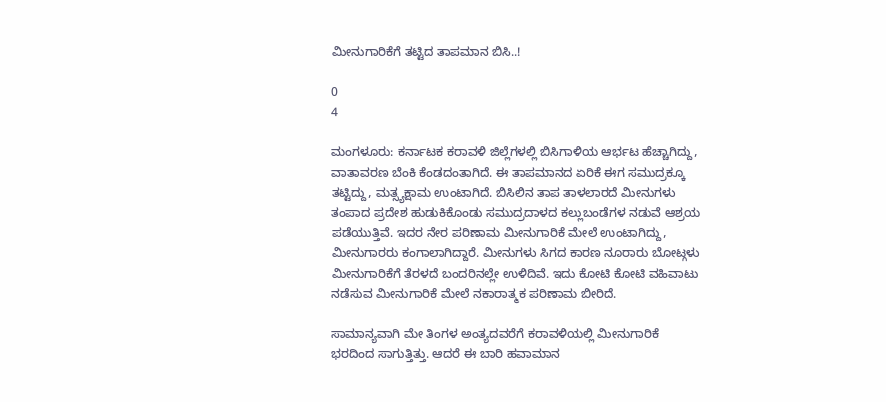ಮೀನುಗಾರಿಕೆಗೆ ತಟ್ಟಿದ ತಾಪಮಾನ ಬಿಸಿ..!

0
4

ಮಂಗಳೂರು: ಕರ್ನಾಟಕ ಕರಾವಳಿ ಜಿಲ್ಲೆಗಳಲ್ಲಿ ಬಿಸಿಗಾಳಿಯ ಆರ್ಭಟ ಹೆಚ್ಚಾಗಿದ್ದು, ವಾತಾವರಣ ಬೆಂಕಿ ಕೆಂಡದಂತಾಗಿದೆ. ಈ ತಾಪಮಾನದ ಏರಿಕೆ ಈಗ ಸಮುದ್ರಕ್ಕೂ ತಟ್ಟಿದ್ದು, ಮತ್ಸ್ಯಕ್ಷಾಮ ಉಂಟಾಗಿದೆ. ಬಿಸಿಲಿನ ತಾಪ ತಾಳಲಾರದೆ ಮೀನುಗಳು ತಂಪಾದ ಪ್ರದೇಶ ಹುಡುಕಿಕೊಂಡು ಸಮುದ್ರದಾಳದ ಕಲ್ಲುಬಂಡೆಗಳ ನಡುವೆ ಆಶ್ರಯ ಪಡೆಯುತ್ತಿವೆ. ಇದರ ನೇರ ಪರಿಣಾಮ ಮೀನುಗಾರಿಕೆ ಮೇಲೆ ಉಂಟಾಗಿದ್ದು, ಮೀನುಗಾರರು ಕಂಗಾಲಾಗಿದ್ದಾರೆ. ಮೀನುಗಳು ಸಿಗದ ಕಾರಣ ನೂರಾರು ಬೋಟ್ಗಳು ಮೀನುಗಾರಿಕೆಗೆ ತೆರಳದೆ ಬಂದರಿನಲ್ಲೇ ಉಳಿದಿವೆ. ಇದು ಕೋಟಿ ಕೋಟಿ ವಹಿವಾಟು ನಡೆಸುವ ಮೀನುಗಾರಿಕೆ ಮೇಲೆ ನಕಾರಾತ್ಮಕ ಪರಿಣಾಮ ಬೀರಿದೆ.

ಸಾಮಾನ್ಯವಾಗಿ ಮೇ ತಿಂಗಳ ಅಂತ್ಯದವರೆಗೆ ಕರಾವಳಿಯಲ್ಲಿ ಮೀನುಗಾರಿಕೆ ಭರದಿಂದ ಸಾಗುತ್ತಿತ್ತು. ಆದರೆ ಈ ಬಾರಿ ಹವಾಮಾನ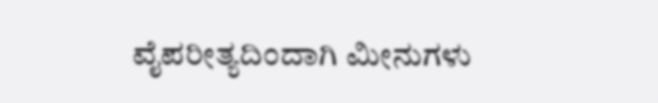ವೈಪರೀತ್ಯದಿಂದಾಗಿ ಮೀನುಗಳು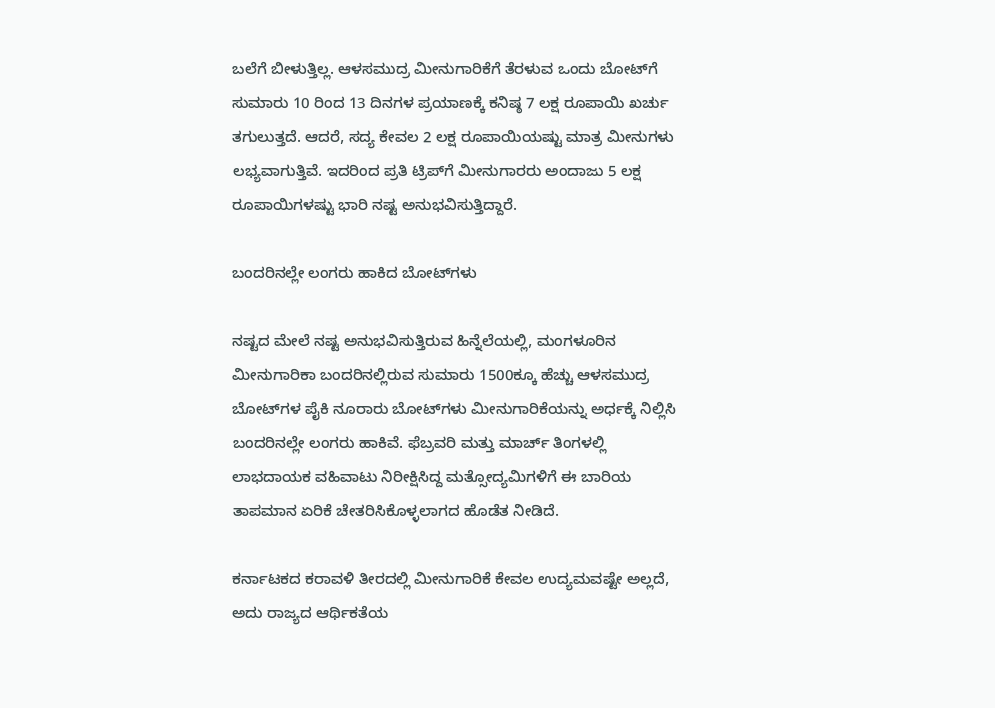ಬಲೆಗೆ ಬೀಳುತ್ತಿಲ್ಲ. ಆಳಸಮುದ್ರ ಮೀನುಗಾರಿಕೆಗೆ ತೆರಳುವ ಒಂದು ಬೋಟ್‌ಗೆ ಸುಮಾರು 10 ರಿಂದ 13 ದಿನಗಳ ಪ್ರಯಾಣಕ್ಕೆ ಕನಿಷ್ಠ 7 ಲಕ್ಷ ರೂಪಾಯಿ ಖರ್ಚು ತಗುಲುತ್ತದೆ. ಆದರೆ, ಸದ್ಯ ಕೇವಲ 2 ಲಕ್ಷ ರೂಪಾಯಿಯಷ್ಟು ಮಾತ್ರ ಮೀನುಗಳು ಲಭ್ಯವಾಗುತ್ತಿವೆ. ಇದರಿಂದ ಪ್ರತಿ ಟ್ರಿಪ್‌ಗೆ ಮೀನುಗಾರರು ಅಂದಾಜು 5 ಲಕ್ಷ ರೂಪಾಯಿಗಳಷ್ಟು ಭಾರಿ ನಷ್ಟ ಅನುಭವಿಸುತ್ತಿದ್ದಾರೆ.

ಬಂದರಿನಲ್ಲೇ ಲಂಗರು ಹಾಕಿದ ಬೋಟ್‌ಗಳು

ನಷ್ಟದ ಮೇಲೆ ನಷ್ಟ ಅನುಭವಿಸುತ್ತಿರುವ ಹಿನ್ನೆಲೆಯಲ್ಲಿ, ಮಂಗಳೂರಿನ ಮೀನುಗಾರಿಕಾ ಬಂದರಿನಲ್ಲಿರುವ ಸುಮಾರು 1500ಕ್ಕೂ ಹೆಚ್ಚು ಆಳಸಮುದ್ರ ಬೋಟ್‌ಗಳ ಪೈಕಿ ನೂರಾರು ಬೋಟ್‌ಗಳು ಮೀನುಗಾರಿಕೆಯನ್ನು ಅರ್ಧಕ್ಕೆ ನಿಲ್ಲಿಸಿ ಬಂದರಿನಲ್ಲೇ ಲಂಗರು ಹಾಕಿವೆ. ಫೆಬ್ರವರಿ ಮತ್ತು ಮಾರ್ಚ್ ತಿಂಗಳಲ್ಲಿ ಲಾಭದಾಯಕ ವಹಿವಾಟು ನಿರೀಕ್ಷಿಸಿದ್ದ ಮತ್ಸೋದ್ಯಮಿಗಳಿಗೆ ಈ ಬಾರಿಯ ತಾಪಮಾನ ಏರಿಕೆ ಚೇತರಿಸಿಕೊಳ್ಳಲಾಗದ ಹೊಡೆತ ನೀಡಿದೆ.

ಕರ್ನಾಟಕದ ಕರಾವಳಿ ತೀರದಲ್ಲಿ ಮೀನುಗಾರಿಕೆ ಕೇವಲ ಉದ್ಯಮವಷ್ಟೇ ಅಲ್ಲದೆ, ಅದು ರಾಜ್ಯದ ಆರ್ಥಿಕತೆಯ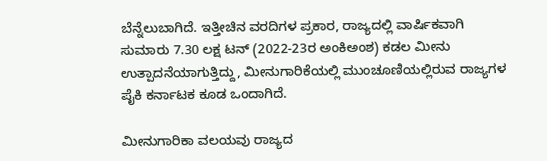ಬೆನ್ನೆಲುಬಾಗಿದೆ. ಇತ್ತೀಚಿನ ವರದಿಗಳ ಪ್ರಕಾರ, ರಾಜ್ಯದಲ್ಲಿ ವಾರ್ಷಿಕವಾಗಿ ಸುಮಾರು 7.30 ಲಕ್ಷ ಟನ್ (2022-23ರ ಅಂಕಿಅಂಶ) ಕಡಲ ಮೀನು ಉತ್ಪಾದನೆಯಾಗುತ್ತಿದ್ದು, ಮೀನುಗಾರಿಕೆಯಲ್ಲಿ ಮುಂಚೂಣಿಯಲ್ಲಿರುವ ರಾಜ್ಯಗಳ ಪೈಕಿ ಕರ್ನಾಟಕ ಕೂಡ ಒಂದಾಗಿದೆ.

ಮೀನುಗಾರಿಕಾ ವಲಯವು ರಾಜ್ಯದ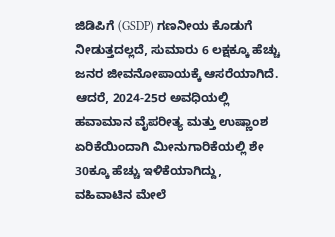ಜಿಡಿಪಿಗೆ (GSDP) ಗಣನೀಯ ಕೊಡುಗೆ ನೀಡುತ್ತದಲ್ಲದೆ, ಸುಮಾರು 6 ಲಕ್ಷಕ್ಕೂ ಹೆಚ್ಚು ಜನರ ಜೀವನೋಪಾಯಕ್ಕೆ ಆಸರೆಯಾಗಿದೆ. ಆದರೆ, 2024-25ರ ಅವಧಿಯಲ್ಲಿ ಹವಾಮಾನ ವೈಪರೀತ್ಯ ಮತ್ತು ಉಷ್ಣಾಂಶ ಏರಿಕೆಯಿಂದಾಗಿ ಮೀನುಗಾರಿಕೆಯಲ್ಲಿ ಶೇ 30ಕ್ಕೂ ಹೆಚ್ಚು ಇಳಿಕೆಯಾಗಿದ್ದು, ವಹಿವಾಟಿನ ಮೇಲೆ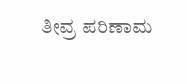ತೀವ್ರ ಪರಿಣಾಮ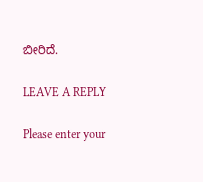ಬೀರಿದೆ.

LEAVE A REPLY

Please enter your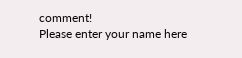comment!
Please enter your name here